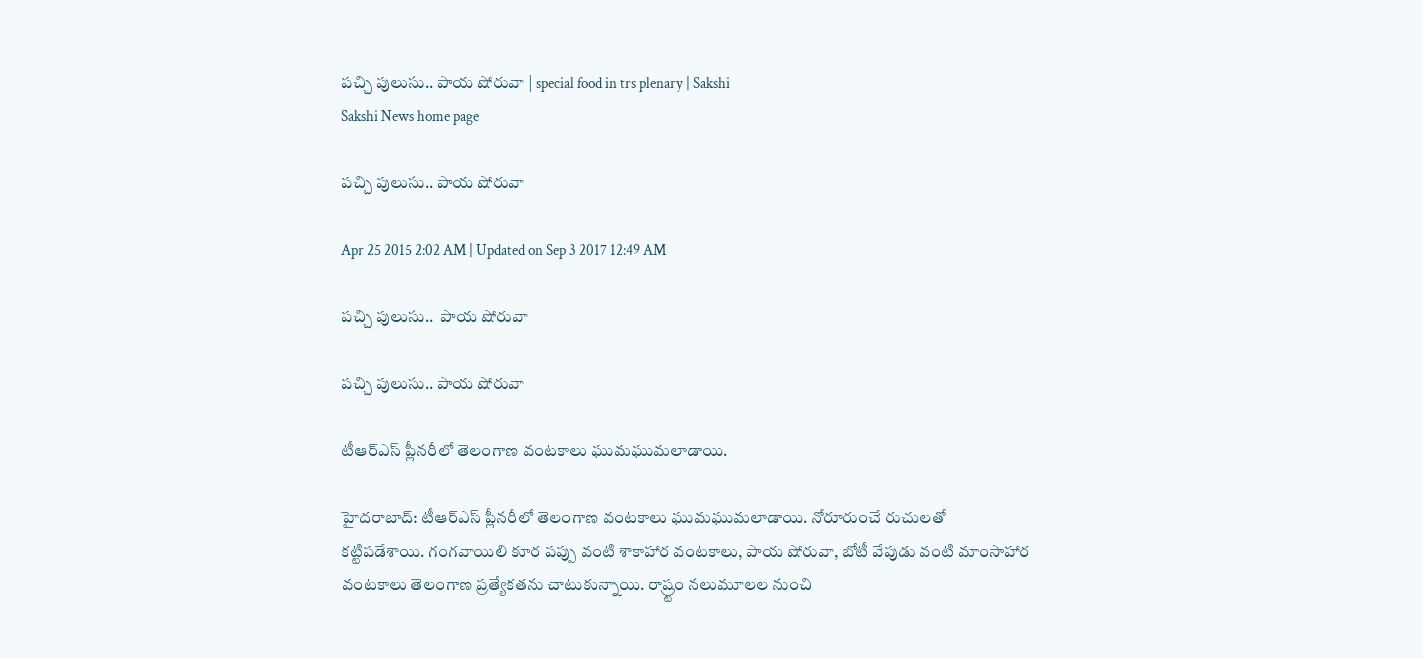పచ్చి పులుసు.. పాయ షోరువా | special food in trs plenary | Sakshi
Sakshi News home page

పచ్చి పులుసు.. పాయ షోరువా

Apr 25 2015 2:02 AM | Updated on Sep 3 2017 12:49 AM

పచ్చి పులుసు..  పాయ షోరువా

పచ్చి పులుసు.. పాయ షోరువా

టీఆర్‌ఎస్ ప్లీనరీలో తెలంగాణ వంటకాలు ఘుమఘుమలాడాయి.

హైదరాబాద్: టీఆర్‌ఎస్ ప్లీనరీలో తెలంగాణ వంటకాలు ఘుమఘుమలాడాయి. నోరూరుంచే రుచులతో కట్టిపడేశాయి. గంగవాయిలి కూర పప్పు వంటి శాకాహార వంటకాలు, పాయ షోరువా, బోటీ వేపుడు వంటి మాంసాహార వంటకాలు తెలంగాణ ప్రత్యేకతను చాటుకున్నాయి. రాష్ర్టం నలుమూలల నుంచి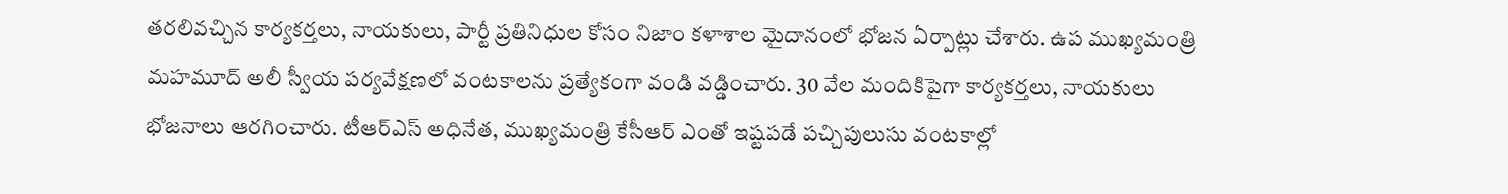తరలివచ్చిన కార్యకర్తలు, నాయకులు, పార్టీ ప్రతినిధుల కోసం నిజాం కళాశాల మైదానంలో భోజన ఏర్పాట్లు చేశారు. ఉప ముఖ్యమంత్రి మహమూద్ అలీ స్వీయ పర్యవేక్షణలో వంటకాలను ప్రత్యేకంగా వండి వడ్డించారు. 30 వేల మందికిపైగా కార్యకర్తలు, నాయకులు భోజనాలు ఆరగించారు. టీఆర్‌ఎస్ అధినేత, ముఖ్యమంత్రి కేసీఆర్ ఎంతో ఇష్టపడే పచ్చిపులుసు వంటకాల్లో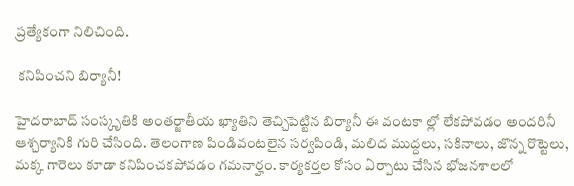ప్రత్యేకంగా నిలిచింది.

 కనిపించని బిర్యానీ!

హైదరాబాద్ సంస్కృతికి అంతర్జాతీయ ఖ్యాతిని తెచ్చిపెట్టిన బిర్యానీ ఈ వంటకా ల్లో లేకపోవడం అందరినీ ఆశ్చర్యానికి గురి చేసింది. తెలంగాణ పిండివంటలైన సర్వపిండి, మలిద ముద్దలు, సకినాలు, జొన్న రొట్టెలు, మక్క గారెలు కూడా కనిపించకపోవడం గమనార్హం. కార్యకర్తల కోసం ఏర్పాటు చేసిన భోజనశాలలో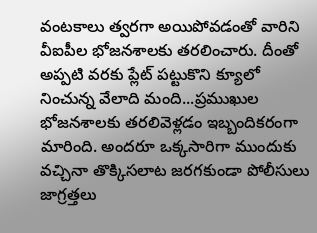వంటకాలు త్వరగా అయిపోవడంతో వారిని వీఐపీల భోజనశాలకు తరలించారు. దీంతో అప్పటి వరకు ప్లేట్ పట్టుకొని క్యూలో నించున్న వేలాది మంది...ప్రముఖుల భోజనశాలకు తరలివెళ్లడం ఇబ్బందికరంగా మారింది. అందరూ ఒక్కసారిగా ముందుకు వచ్చినా తొక్కిసలాట జరగకుండా పోలీసులు జాగ్రత్తలు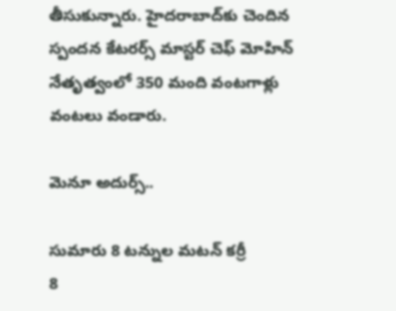తీసుకున్నారు. హైదరాబాద్‌కు చెందిన స్పందన కేటరర్స్ మాస్టర్ చెఫ్ మోహిన్ నేతృత్వంలో 350 మంది వంటగాళ్లు వంటలు వండారు.

మెనూ అదుర్స్..

సుమారు 8 టన్నుల మటన్ కర్రీ
8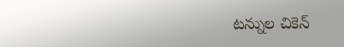టన్నుల చికెన్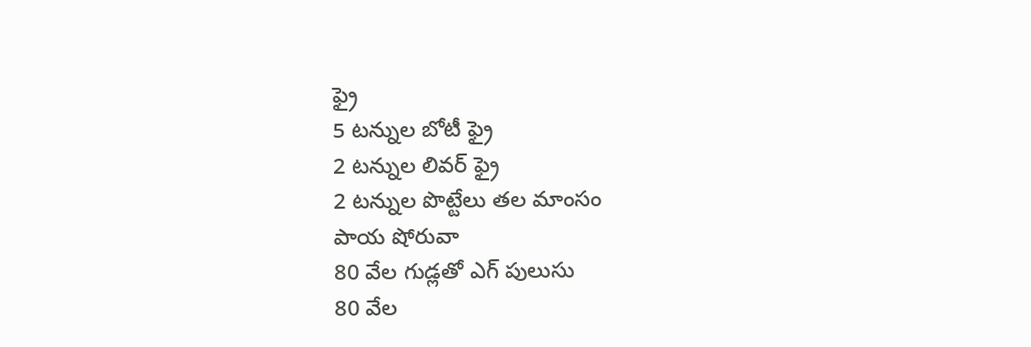ఫ్రై
5 టన్నుల బోటీ ఫ్రై
2 టన్నుల లివర్ ఫ్రై
2 టన్నుల పొట్టేలు తల మాంసం
పాయ షోరువా
80 వేల గుడ్లతో ఎగ్ పులుసు
80 వేల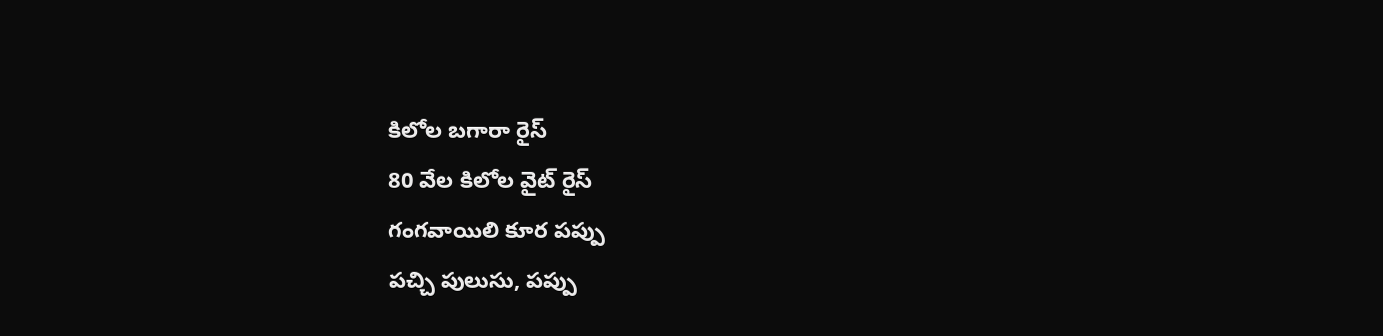కిలోల బగారా రైస్
80 వేల కిలోల వైట్ రైస్
గంగవాయిలి కూర పప్పు
పచ్చి పులుసు, పప్పు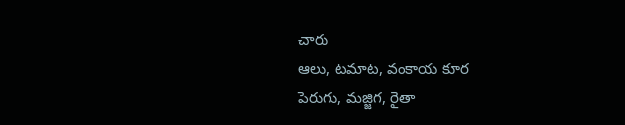చారు
ఆలు, టమాట, వంకాయ కూర
పెరుగు, మజ్జిగ, రైతా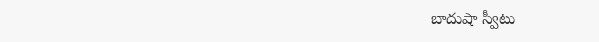బాదుషా స్వీటు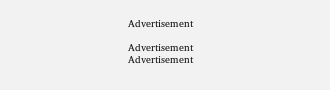Advertisement

Advertisement
Advertisement